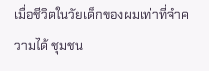เมื่อชีวิตในวัยเด็กของผมเท่าที่จำความได้ ชุมชน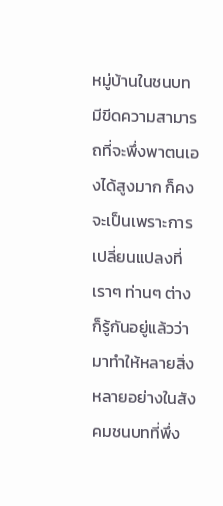หมู่บ้านในชนบทมีขีดความสามารถที่จะพึ่งพาตนเองได้สูงมาก ก็คงจะเป็นเพราะการเปลี่ยนแปลงที่เราๆ ท่านๆ ต่างก็รู้กันอยู่แล้วว่ามาทำให้หลายสิ่งหลายอย่างในสังคมชนบทที่พึ่ง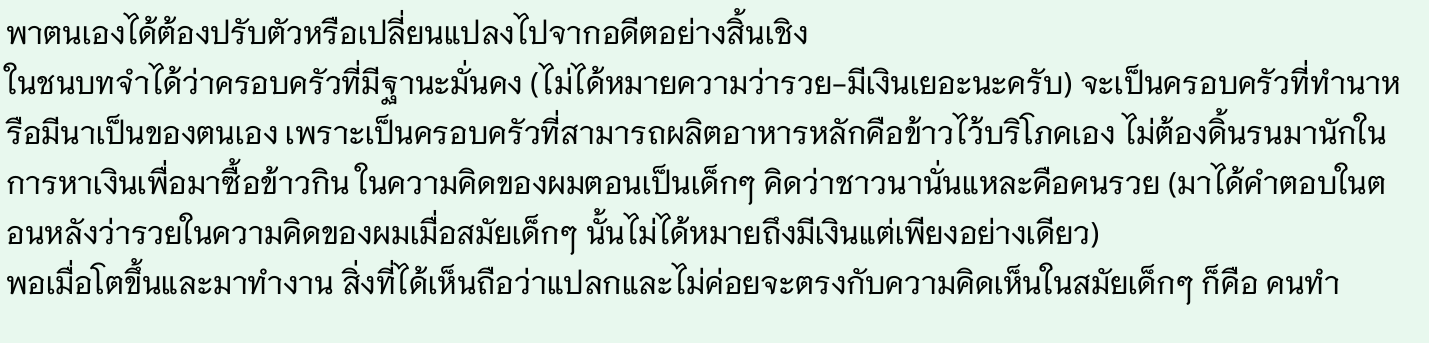พาตนเองได้ต้องปรับตัวหรือเปลี่ยนแปลงไปจากอดีตอย่างสิ้นเชิง
ในชนบทจำได้ว่าครอบครัวที่มีฐานะมั่นคง (ไม่ได้หมายความว่ารวย-มีเงินเยอะนะครับ) จะเป็นครอบครัวที่ทำนาหรือมีนาเป็นของตนเอง เพราะเป็นครอบครัวที่สามารถผลิตอาหารหลักคือข้าวไว้บริโภคเอง ไม่ต้องดิ้นรนมานักในการหาเงินเพื่อมาซื้อข้าวกิน ในความคิดของผมตอนเป็นเด็กๆ คิดว่าชาวนานั่นแหละคือคนรวย (มาได้คำตอบในตอนหลังว่ารวยในความคิดของผมเมื่อสมัยเด็กๆ นั้นไม่ได้หมายถึงมีเงินแต่เพียงอย่างเดียว)
พอเมื่อโตขึ้นและมาทำงาน สิ่งที่ได้เห็นถือว่าแปลกและไม่ค่อยจะตรงกับความคิดเห็นในสมัยเด็กๆ ก็คือ คนทำ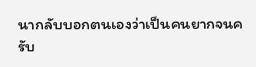นากลับบอกตนเองว่าเป็นคนยากจนครับ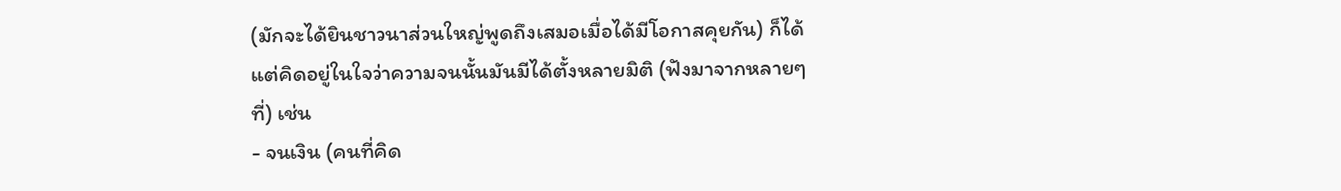(มักจะได้ยินชาวนาส่วนใหญ่พูดถึงเสมอเมื่อได้มีโอกาสคุยกัน) ก็ได้แต่คิดอยู่ในใจว่าความจนนั้นมันมีได้ตั้งหลายมิติ (ฟังมาจากหลายๆ ที่) เช่น
- จนเงิน (คนที่คิด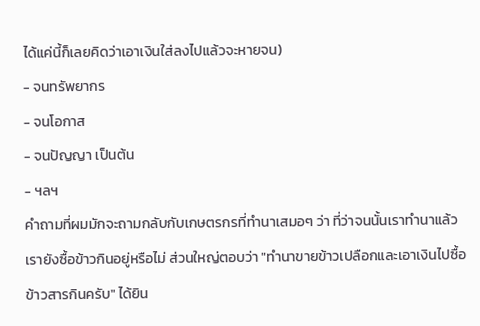ได้แค่นี้ก็เลยคิดว่าเอาเงินใส่ลงไปแล้วจะหายจน)
- จนทรัพยากร
- จนโอกาส
- จนปัญญา เป็นต้น
- ฯลฯ
คำถามที่ผมมักจะถามกลับกับเกษตรกรที่ทำนาเสมอๆ ว่า ที่ว่าจนนั้นเราทำนาแล้วเรายังซื้อข้าวกินอยู่หรือไม่ ส่วนใหญ่ตอบว่า "ทำนาขายข้าวเปลือกและเอาเงินไปซื้อข้าวสารกินครับ" ได้ยิน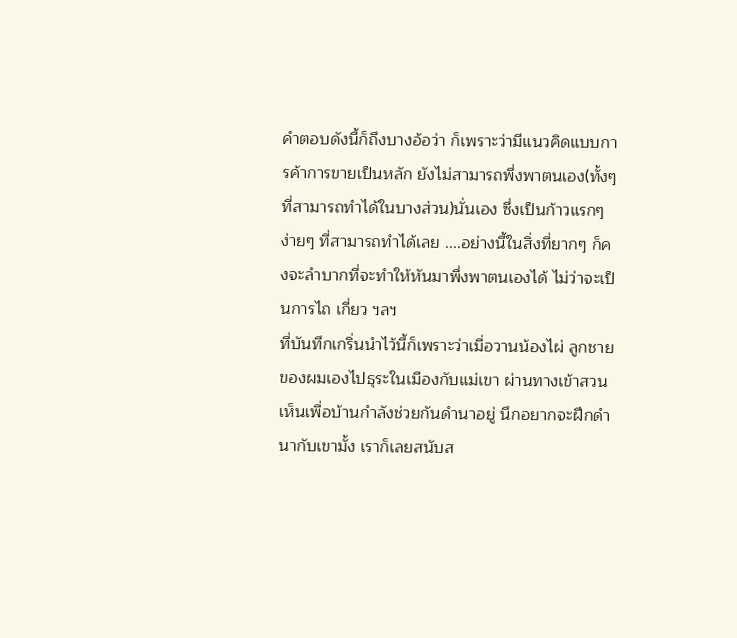คำตอบดังนี้ก็ถึงบางอ้อว่า ก็เพราะว่ามีแนวคิดแบบการค้าการขายเป็นหลัก ยังไม่สามารถพึ่งพาตนเอง(ทั้งๆ ที่สามารถทำได้ในบางส่วน)นั่นเอง ซึ่งเป็นก้าวแรกๆ ง่ายๆ ที่สามารถทำได้เลย ....อย่างนี้ในสิ่งที่ยากๆ ก็คงจะลำบากที่จะทำให้หันมาพึ่งพาตนเองได้ ไม่ว่าจะเป็นการไถ เกี่ยว ฯลฯ
ที่บันทึกเกริ่นนำไว้นี้ก็เพราะว่าเมื่อวานน้องไผ่ ลูกชายของผมเองไปธุระในเมืองกับแม่เขา ผ่านทางเข้าสวนเห็นเพื่อบ้านกำลังช่วยกันดำนาอยู่ นึกอยากจะฝึกดำนากับเขามั้ง เราก็เลยสนับส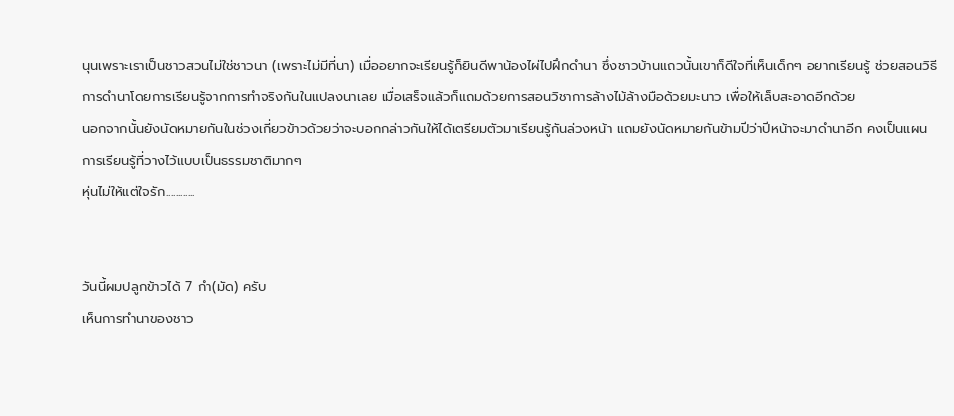นุนเพราะเราเป็นชาวสวนไม่ใช่ชาวนา (เพราะไม่มีที่นา) เมื่ออยากจะเรียนรู้ก็ยินดีพาน้องไผ่ไปฝึกดำนา ซึ่งชาวบ้านแถวนั้นเขาก็ดีใจที่เห็นเด็กๆ อยากเรียนรู้ ช่วยสอนวิธีการดำนาโดยการเรียนรู้จากการทำจริงกันในแปลงนาเลย เมื่อเสร็จแล้วก็แถมด้วยการสอนวิชาการล้างไม้ล้างมือด้วยมะนาว เพื่อให้เล็บสะอาดอีกด้วย
นอกจากนั้นยังนัดหมายกันในช่วงเกี่ยวข้าวด้วยว่าจะบอกกล่าวกันให้ได้เตรียมตัวมาเรียนรู้กันล่วงหน้า แถมยังนัดหมายกันข้ามปีว่าปีหน้าจะมาดำนาอีก คงเป็นแผนการเรียนรู้ที่วางไว้แบบเป็นธรรมชาติมากๆ
หุ่นไม่ให้แต่ใจรัก............


วันนี้ผมปลูกข้าวได้ 7 กำ(มัด) ครับ
เห็นการทำนาของชาว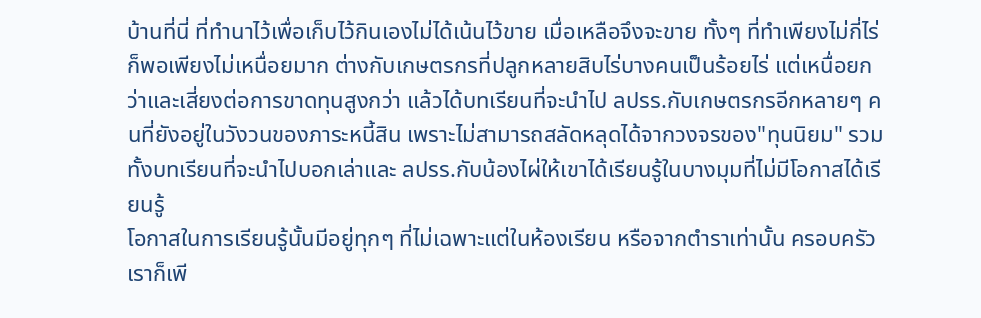บ้านที่นี่ ที่ทำนาไว้เพื่อเก็บไว้กินเองไม่ได้เน้นไว้ขาย เมื่อเหลือจึงจะขาย ทั้งๆ ที่ทำเพียงไม่กี่ไร่ก็พอเพียงไม่เหนื่อยมาก ต่างกับเกษตรกรที่ปลูกหลายสิบไร่บางคนเป็นร้อยไร่ แต่เหนื่อยกว่าและเสี่ยงต่อการขาดทุนสูงกว่า แล้วได้บทเรียนที่จะนำไป ลปรร.กับเกษตรกรอีกหลายๆ คนที่ยังอยู่ในวังวนของภาระหนี้สิน เพราะไม่สามารถสลัดหลุดได้จากวงจรของ"ทุนนิยม" รวมทั้งบทเรียนที่จะนำไปบอกเล่าและ ลปรร.กับน้องไผ่ให้เขาได้เรียนรู้ในบางมุมที่ไม่มีโอกาสได้เรียนรู้
โอกาสในการเรียนรู้นั้นมีอยู่ทุกๆ ที่ไม่เฉพาะแต่ในห้องเรียน หรือจากตำราเท่านั้น ครอบครัวเราก็เพี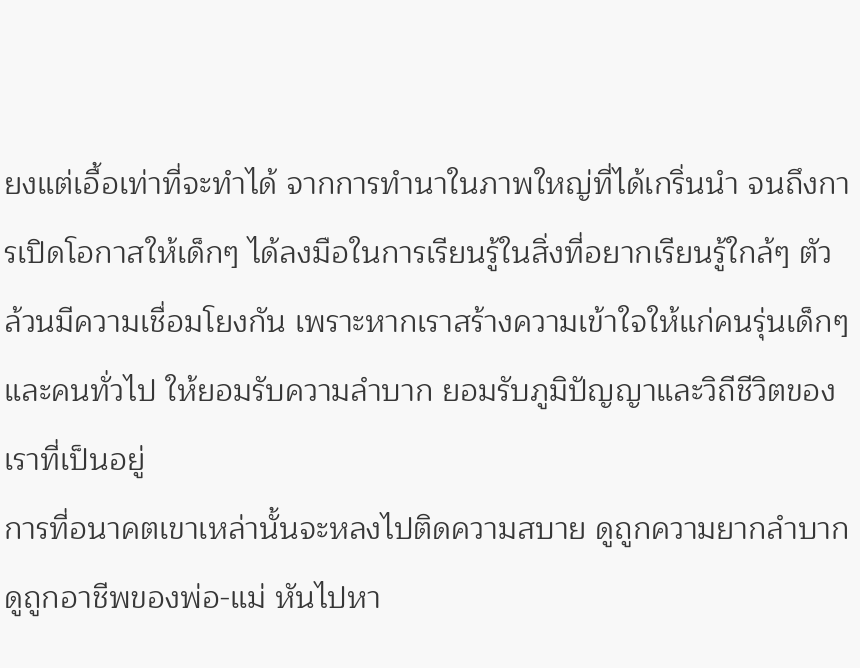ยงแต่เอื้อเท่าที่จะทำได้ จากการทำนาในภาพใหญ่ที่ได้เกริ่นนำ จนถึงการเปิดโอกาสให้เด็กๆ ได้ลงมือในการเรียนรู้ในสิ่งที่อยากเรียนรู้ใกล้ๆ ตัว ล้วนมีความเชื่อมโยงกัน เพราะหากเราสร้างความเข้าใจให้แก่คนรุ่นเด็กๆ และคนทั่วไป ให้ยอมรับความลำบาก ยอมรับภูมิปัญญาและวิถีชีวิตของเราที่เป็นอยู่
การที่อนาคตเขาเหล่านั้นจะหลงไปติดความสบาย ดูถูกความยากลำบาก ดูถูกอาชีพของพ่อ-แม่ หันไปหา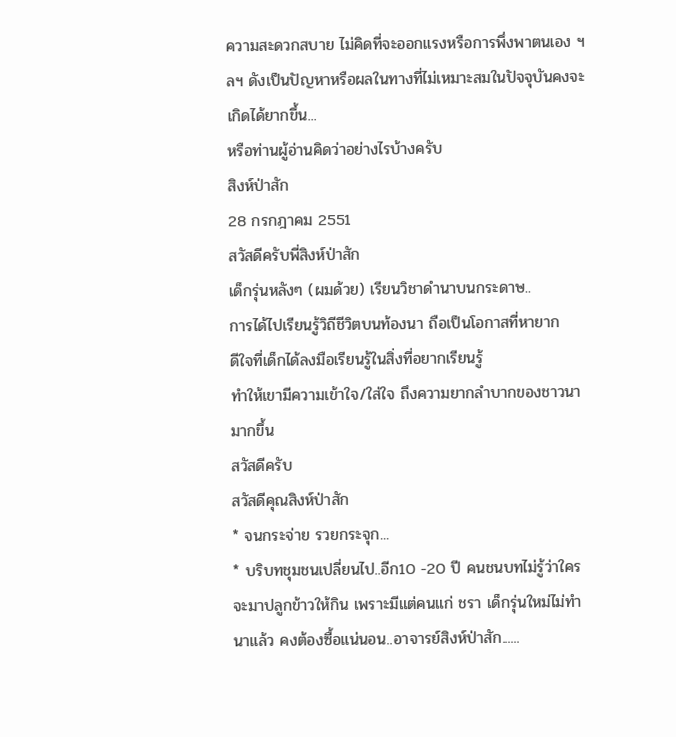ความสะดวกสบาย ไม่คิดที่จะออกแรงหรือการพึ่งพาตนเอง ฯลฯ ดังเป็นปัญหาหรือผลในทางที่ไม่เหมาะสมในปัจจุบันคงจะเกิดได้ยากขึ้น...
หรือท่านผู้อ่านคิดว่าอย่างไรบ้างครับ
สิงห์ป่าสัก
28 กรกฎาคม 2551
สวัสดีครับพี่สิงห์ป่าสัก
เด็กรุ่นหลังๆ (ผมด้วย) เรียนวิชาดำนาบนกระดาษ..
การได้ไปเรียนรู้วิถีชีวิตบนท้องนา ถือเป็นโอกาสที่หายาก
ดีใจที่เด็กได้ลงมือเรียนรู้ในสิ่งที่อยากเรียนรู้
ทำให้เขามีความเข้าใจ/ใส่ใจ ถึงความยากลำบากของชาวนามากขึ้น
สวัสดีครับ
สวัสดีคุณสิงห์ป่าสัก
* จนกระจ่าย รวยกระจุก...
* บริบทชุมชนเปลี่ยนไป..อีก10 -20 ปี คนชนบทไม่รู้ว่าใครจะมาปลูกข้าวให้กิน เพราะมีแต่คนแก่ ชรา เด็กรุ่นใหม่ไม่ทำนาแล้ว คงต้องซื้อแน่นอน..อาจารย์สิงห์ป่าสัก......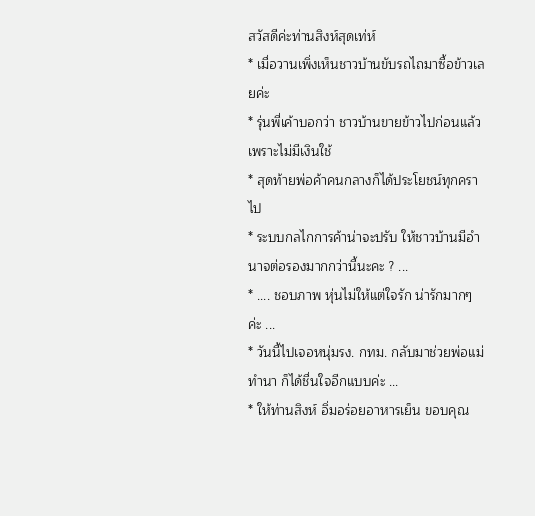สวัสดีค่ะท่านสิงห์สุดเท่ห์
* เมื่อวานเพิ่งเห็นชาวบ้านขับรถไถมาซื้อข้าวเลยค่ะ
* รุ่นพี่เค้าบอกว่า ชาวบ้านขายข้าวไปก่อนแล้ว เพราะไม่มีเงินใช้
* สุดท้ายพ่อค้าคนกลางก็ได้ประโยชน์ทุกคราไป
* ระบบกลไกการค้าน่าจะปรับ ให้ชาวบ้านมีอำนาจต่อรองมากกว่านี้นะคะ ? ...
* .... ชอบภาพ หุ่นไม่ให้แต่ใจรัก น่ารักมากๆ ค่ะ ...
* วันนี้ไปเจอหนุ่มรง. กทม. กลับมาช่วยพ่อแม่ทำนา ก็ได้ชื่นใจอีกแบบค่ะ ...
* ให้ท่านสิงห์ อิ่มอร่อยอาหารเย็น ขอบคุณ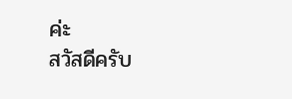ค่ะ
สวัสดีครับ